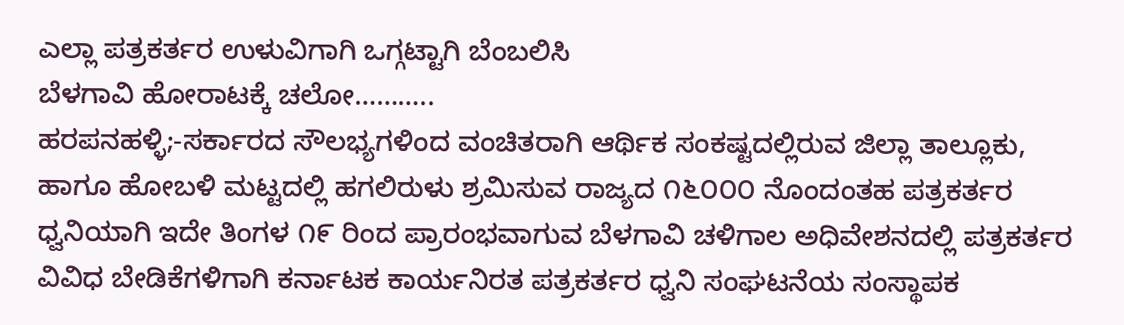ಎಲ್ಲಾ ಪತ್ರಕರ್ತರ ಉಳುವಿಗಾಗಿ ಒಗ್ಗಟ್ಟಾಗಿ ಬೆಂಬಲಿಸಿ
ಬೆಳಗಾವಿ ಹೋರಾಟಕ್ಕೆ ಚಲೋ………..
ಹರಪನಹಳ್ಳಿ;-ಸರ್ಕಾರದ ಸೌಲಭ್ಯಗಳಿಂದ ವಂಚಿತರಾಗಿ ಆರ್ಥಿಕ ಸಂಕಷ್ಟದಲ್ಲಿರುವ ಜಿಲ್ಲಾ ತಾಲ್ಲೂಕು, ಹಾಗೂ ಹೋಬಳಿ ಮಟ್ಟದಲ್ಲಿ ಹಗಲಿರುಳು ಶ್ರಮಿಸುವ ರಾಜ್ಯದ ೧೬೦೦೦ ನೊಂದಂತಹ ಪತ್ರಕರ್ತರ ಧ್ವನಿಯಾಗಿ ಇದೇ ತಿಂಗಳ ೧೯ ರಿಂದ ಪ್ರಾರಂಭವಾಗುವ ಬೆಳಗಾವಿ ಚಳಿಗಾಲ ಅಧಿವೇಶನದಲ್ಲಿ ಪತ್ರಕರ್ತರ ವಿವಿಧ ಬೇಡಿಕೆಗಳಿಗಾಗಿ ಕರ್ನಾಟಕ ಕಾರ್ಯನಿರತ ಪತ್ರಕರ್ತರ ಧ್ವನಿ ಸಂಘಟನೆಯ ಸಂಸ್ಥಾಪಕ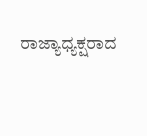ರಾಜ್ಯಾಧ್ಯಕ್ಷರಾದ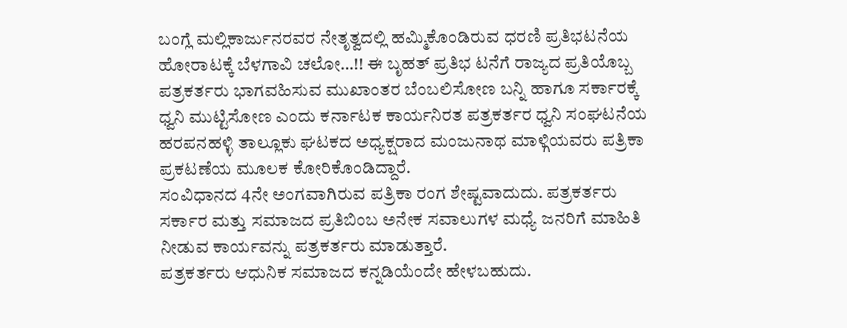ಬಂಗ್ಲೆ ಮಲ್ಲಿಕಾರ್ಜುನರವರ ನೇತೃತ್ವದಲ್ಲಿ ಹಮ್ಮಿಕೊಂಡಿರುವ ಧರಣಿ ಪ್ರತಿಭಟನೆಯ ಹೋರಾಟಕ್ಕೆ ಬೆಳಗಾವಿ ಚಲೋ…!! ಈ ಬೃಹತ್ ಪ್ರತಿಭ ಟನೆಗೆ ರಾಜ್ಯದ ಪ್ರತಿಯೊಬ್ಬ ಪತ್ರಕರ್ತರು ಭಾಗವಹಿಸುವ ಮುಖಾಂತರ ಬೆಂಬಲಿಸೋಣ ಬನ್ನಿ ಹಾಗೂ ಸರ್ಕಾರಕ್ಕೆ ಧ್ವನಿ ಮುಟ್ಟಿಸೋಣ ಎಂದು ಕರ್ನಾಟಕ ಕಾರ್ಯನಿರತ ಪತ್ರಕರ್ತರ ಧ್ವನಿ ಸಂಘಟನೆಯ ಹರಪನಹಳ್ಳಿ ತಾಲ್ಲೂಕು ಘಟಕದ ಅಧ್ಯಕ್ಷರಾದ ಮಂಜುನಾಥ ಮಾಳ್ಗಿಯವರು ಪತ್ರಿಕಾ ಪ್ರಕಟಣೆಯ ಮೂಲಕ ಕೋರಿಕೊಂಡಿದ್ದಾರೆ.
ಸಂವಿಧಾನದ 4ನೇ ಅಂಗವಾಗಿರುವ ಪತ್ರಿಕಾ ರಂಗ ಶೇಷ್ಟವಾದುದು. ಪತ್ರಕರ್ತರು ಸರ್ಕಾರ ಮತ್ತು ಸಮಾಜದ ಪ್ರತಿಬಿಂಬ ಅನೇಕ ಸವಾಲುಗಳ ಮಧ್ಯೆ ಜನರಿಗೆ ಮಾಹಿತಿ ನೀಡುವ ಕಾರ್ಯವನ್ನು ಪತ್ರಕರ್ತರು ಮಾಡುತ್ತಾರೆ.
ಪತ್ರಕರ್ತರು ಆಧುನಿಕ ಸಮಾಜದ ಕನ್ನಡಿಯೆಂದೇ ಹೇಳಬಹುದು.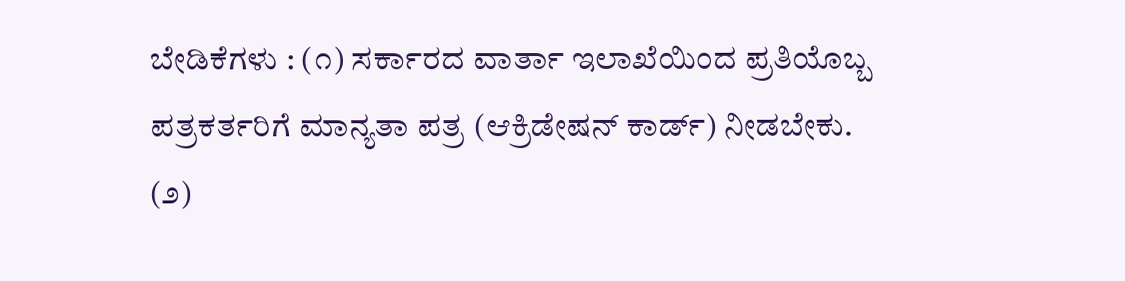ಬೇಡಿಕೆಗಳು : (೧) ಸರ್ಕಾರದ ವಾರ್ತಾ ಇಲಾಖೆಯಿಂದ ಪ್ರತಿಯೊಬ್ಬ ಪತ್ರಕರ್ತರಿಗೆ ಮಾನ್ಯತಾ ಪತ್ರ (ಆಕ್ರಿಡೇಷನ್ ಕಾರ್ಡ್) ನೀಡಬೇಕು.
(೨)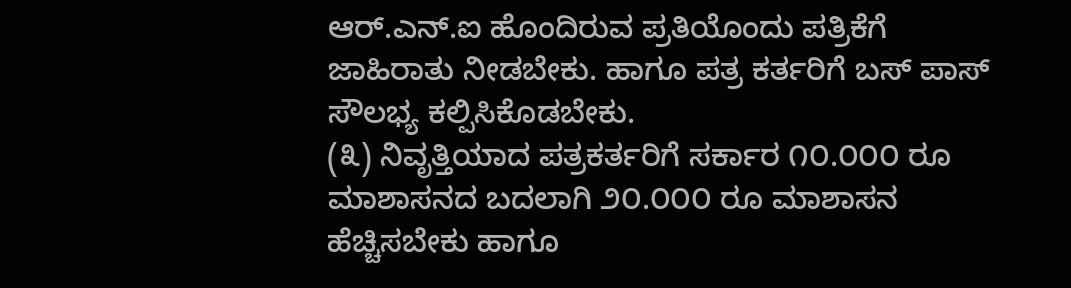ಆರ್.ಎನ್.ಐ ಹೊಂದಿರುವ ಪ್ರತಿಯೊಂದು ಪತ್ರಿಕೆಗೆ ಜಾಹಿರಾತು ನೀಡಬೇಕು. ಹಾಗೂ ಪತ್ರ ಕರ್ತರಿಗೆ ಬಸ್ ಪಾಸ್ ಸೌಲಭ್ಯ ಕಲ್ಪಿಸಿಕೊಡಬೇಕು.
(೩) ನಿವೃತ್ತಿಯಾದ ಪತ್ರಕರ್ತರಿಗೆ ಸರ್ಕಾರ ೧೦.೦೦೦ ರೂ ಮಾಶಾಸನದ ಬದಲಾಗಿ ೨೦.೦೦೦ ರೂ ಮಾಶಾಸನ ಹೆಚ್ಚಿಸಬೇಕು ಹಾಗೂ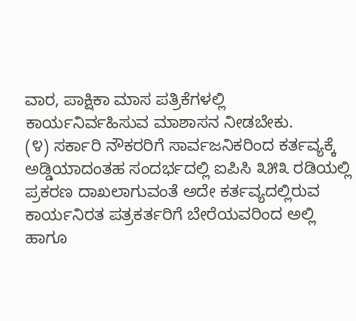ವಾರ, ಪಾಕ್ಷಿಕಾ ಮಾಸ ಪತ್ರಿಕೆಗಳಲ್ಲಿ ಕಾರ್ಯನಿರ್ವಹಿಸುವ ಮಾಶಾಸನ ನೀಡಬೇಕು.
(೪) ಸರ್ಕಾರಿ ನೌಕರರಿಗೆ ಸಾರ್ವಜನಿಕರಿಂದ ಕರ್ತವ್ಯಕ್ಕೆ ಅಡ್ಡಿಯಾದಂತಹ ಸಂದರ್ಭದಲ್ಲಿ ಐಪಿಸಿ ೩೫೩ ರಡಿಯಲ್ಲಿ ಪ್ರಕರಣ ದಾಖಲಾಗುವಂತೆ ಅದೇ ಕರ್ತವ್ಯದಲ್ಲಿರುವ ಕಾರ್ಯನಿರತ ಪತ್ರಕರ್ತರಿಗೆ ಬೇರೆಯವರಿಂದ ಅಲ್ಲಿ ಹಾಗೂ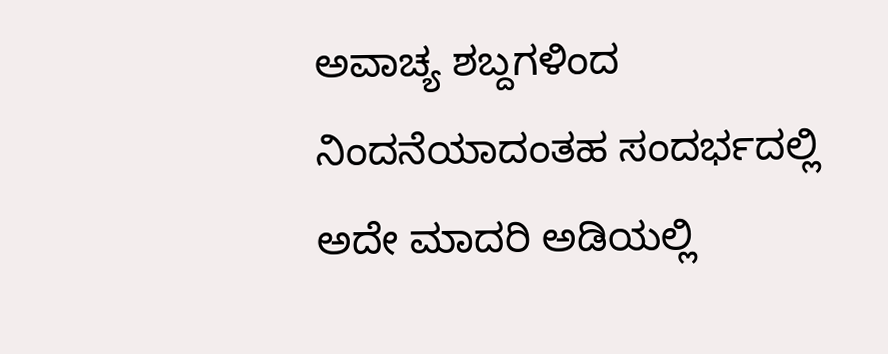ಅವಾಚ್ಯ ಶಬ್ದಗಳಿಂದ ನಿಂದನೆಯಾದಂತಹ ಸಂದರ್ಭದಲ್ಲಿ ಅದೇ ಮಾದರಿ ಅಡಿಯಲ್ಲಿ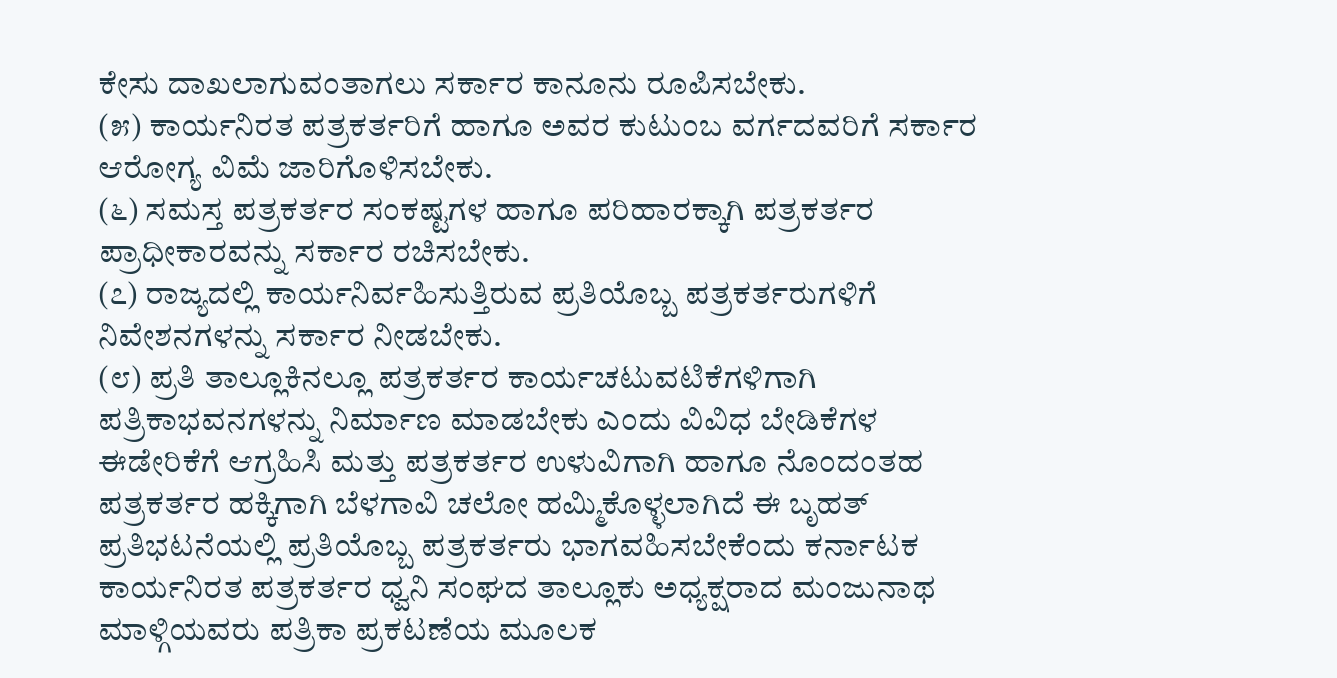ಕೇಸು ದಾಖಲಾಗುವಂತಾಗಲು ಸರ್ಕಾರ ಕಾನೂನು ರೂಪಿಸಬೇಕು.
(೫) ಕಾರ್ಯನಿರತ ಪತ್ರಕರ್ತರಿಗೆ ಹಾಗೂ ಅವರ ಕುಟುಂಬ ವರ್ಗದವರಿಗೆ ಸರ್ಕಾರ ಆರೋಗ್ಯ ವಿಮೆ ಜಾರಿಗೊಳಿಸಬೇಕು.
(೬) ಸಮಸ್ತ ಪತ್ರಕರ್ತರ ಸಂಕಷ್ಟಗಳ ಹಾಗೂ ಪರಿಹಾರಕ್ಕಾಗಿ ಪತ್ರಕರ್ತರ ಪ್ರಾಧೀಕಾರವನ್ನು ಸರ್ಕಾರ ರಚಿಸಬೇಕು.
(೭) ರಾಜ್ಯದಲ್ಲಿ ಕಾರ್ಯನಿರ್ವಹಿಸುತ್ತಿರುವ ಪ್ರತಿಯೊಬ್ಬ ಪತ್ರಕರ್ತರುಗಳಿಗೆ ನಿವೇಶನಗಳನ್ನು ಸರ್ಕಾರ ನೀಡಬೇಕು.
(೮) ಪ್ರತಿ ತಾಲ್ಲೂಕಿನಲ್ಲೂ ಪತ್ರಕರ್ತರ ಕಾರ್ಯಚಟುವಟಿಕೆಗಳಿಗಾಗಿ ಪತ್ರಿಕಾಭವನಗಳನ್ನು ನಿರ್ಮಾಣ ಮಾಡಬೇಕು ಎಂದು ವಿವಿಧ ಬೇಡಿಕೆಗಳ ಈಡೇರಿಕೆಗೆ ಆಗ್ರಹಿಸಿ ಮತ್ತು ಪತ್ರಕರ್ತರ ಉಳುವಿಗಾಗಿ ಹಾಗೂ ನೊಂದಂತಹ ಪತ್ರಕರ್ತರ ಹಕ್ಕಿಗಾಗಿ ಬೆಳಗಾವಿ ಚಲೋ ಹಮ್ಮಿಕೊಳ್ಳಲಾಗಿದೆ ಈ ಬೃಹತ್ ಪ್ರತಿಭಟನೆಯಲ್ಲಿ ಪ್ರತಿಯೊಬ್ಬ ಪತ್ರಕರ್ತರು ಭಾಗವಹಿಸಬೇಕೆಂದು ಕರ್ನಾಟಕ ಕಾರ್ಯನಿರತ ಪತ್ರಕರ್ತರ ಧ್ವನಿ ಸಂಘದ ತಾಲ್ಲೂಕು ಅಧ್ಯಕ್ಷರಾದ ಮಂಜುನಾಥ ಮಾಳ್ಗಿಯವರು ಪತ್ರಿಕಾ ಪ್ರಕಟಣೆಯ ಮೂಲಕ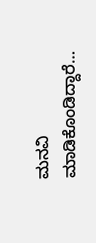ಮನವಿ ಮಾಡಿಕೊಂಡಿದ್ದಾರೆ…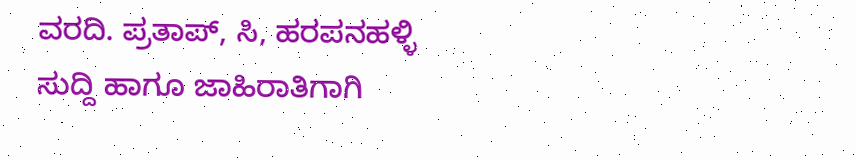ವರದಿ. ಪ್ರತಾಪ್, ಸಿ, ಹರಪನಹಳ್ಳಿ
ಸುದ್ದಿ ಹಾಗೂ ಜಾಹಿರಾತಿಗಾಗಿ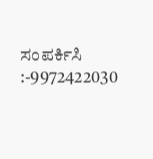ಸಂಪರ್ಕಿಸಿ :-9972422030